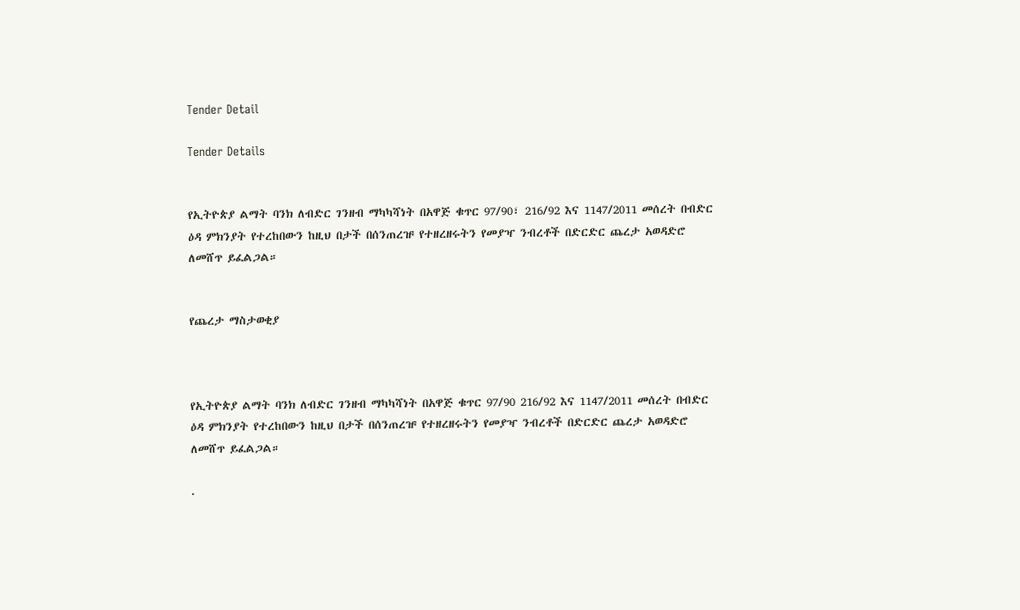Tender Detail

Tender Details


የኢትዮጵያ ልማት ባንክ ለብድር ገንዘብ ማካካሻነት በአዋጅ ቁጥር 97/90፣ 216/92 እና 1147/2011 መሰረት በብድር ዕዳ ምክንያት የተረከበውን ከዚህ በታች በሰንጠረዡ የተዘረዘሩትን የመያዣ ንብረቶች በድርድር ጨረታ አወዳድሮ ለመሸጥ ይፈልጋል።


የጨረታ ማስታወቂያ



የኢትዮጵያ ልማት ባንክ ለብድር ገንዘብ ማካካሻነት በአዋጅ ቁጥር 97/90 216/92 እና 1147/2011 መሰረት በብድር ዕዳ ምክንያት የተረከበውን ከዚህ በታች በሰንጠረዡ የተዘረዘሩትን የመያዣ ንብረቶች በድርድር ጨረታ አወዳድሮ ለመሸጥ ይፈልጋል።

.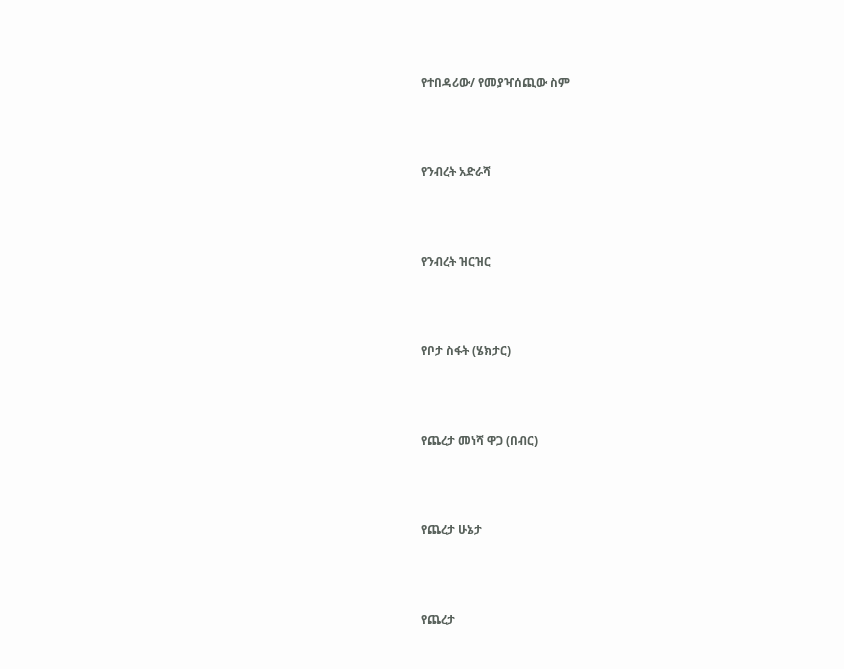የተበዳሪው/ የመያዣሰጪው ስም



የንብረት አድራሻ



የንብረት ዝርዝር



የቦታ ስፋት (ሄክታር)



የጨረታ መነሻ ዋጋ (በብር)



የጨረታ ሁኔታ



የጨረታ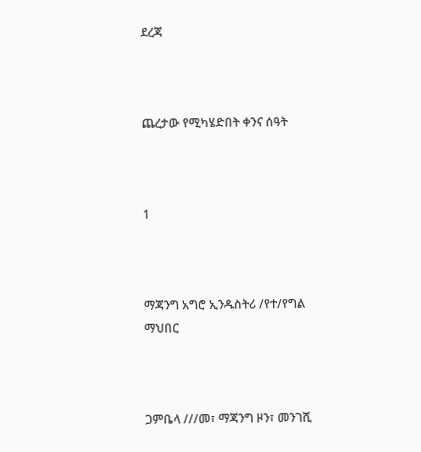ደረጃ



ጨረታው የሚካሄድበት ቀንና ሰዓት



1



ማጃንግ አግሮ ኢንዱስትሪ /የተ/የግል ማህበር



ጋምቤላ ///መ፣ ማጃንግ ዞን፣ መንገሺ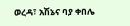ወረዳ፣ አሽኔና ባያ ቀበሌ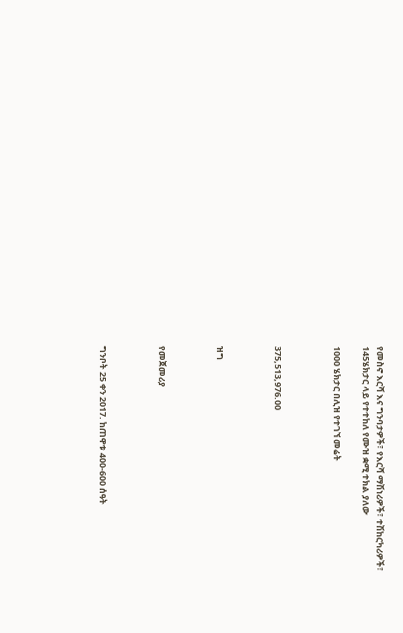የመስኖ እርሻ እና ግንባታዎች፣ የእርሻ ማሽነሪዎች፣ ተሽከርካሪዎች፣ 145ሄክታር ላይ የተተከለ የሙዝ ቋሚ ተክል ያለው

1000 ሄክታር በሊዝ የተገኘ መሬት



375,513,976.00



ዝግ



የመጀመሪያ



ግንቦት 25 ቀን 2017. ከጠዋቱ 400-600 ሰዓት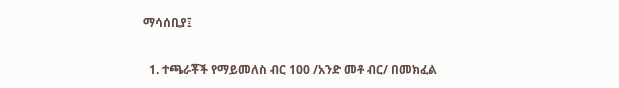ማሳሰቢያ፤

  1. ተጫራቾች የማይመለስ ብር 100 /አንድ መቶ ብር/ በመክፈል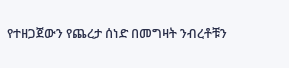የተዘጋጀውን የጨረታ ሰነድ በመግዛት ንብረቶቹን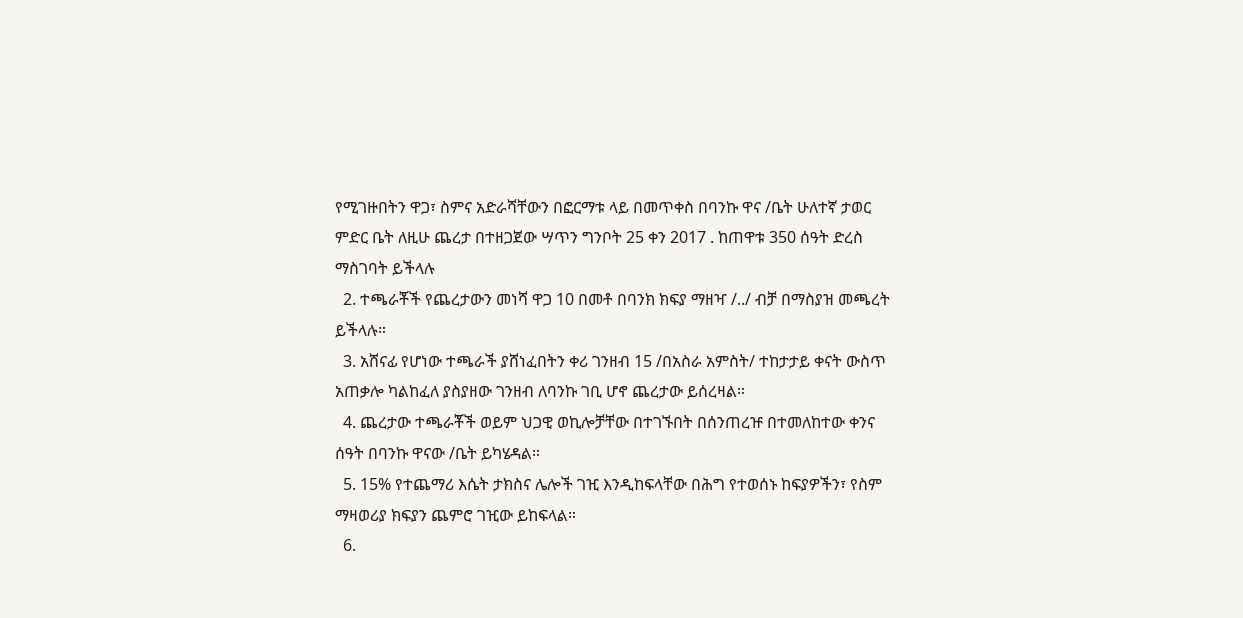የሚገዙበትን ዋጋ፣ ስምና አድራሻቸውን በፎርማቱ ላይ በመጥቀስ በባንኩ ዋና /ቤት ሁለተኛ ታወር ምድር ቤት ለዚሁ ጨረታ በተዘጋጀው ሣጥን ግንቦት 25 ቀን 2017 . ከጠዋቱ 350 ሰዓት ድረስ ማስገባት ይችላሉ
  2. ተጫራቾች የጨረታውን መነሻ ዋጋ 10 በመቶ በባንክ ክፍያ ማዘዣ /../ ብቻ በማስያዝ መጫረት ይችላሉ።
  3. አሸናፊ የሆነው ተጫራች ያሸነፈበትን ቀሪ ገንዘብ 15 /በአስራ አምስት/ ተከታታይ ቀናት ውስጥ አጠቃሎ ካልከፈለ ያስያዘው ገንዘብ ለባንኩ ገቢ ሆኖ ጨረታው ይሰረዛል።
  4. ጨረታው ተጫራቾች ወይም ህጋዊ ወኪሎቻቸው በተገኙበት በሰንጠረዡ በተመለከተው ቀንና ሰዓት በባንኩ ዋናው /ቤት ይካሄዳል።
  5. 15% የተጨማሪ እሴት ታክስና ሌሎች ገዢ እንዲከፍላቸው በሕግ የተወሰኑ ከፍያዎችን፣ የስም ማዛወሪያ ክፍያን ጨምሮ ገዢው ይከፍላል።
  6.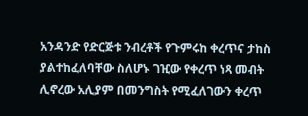አንዳንድ የድርጅቱ ንብረቶች የጉምሩከ ቀረጥና ታከስ ያልተከፈለባቸው ስለሆኑ ገዢው የቀረጥ ነጻ መብት ሊኖረው አሊያም በመንግስት የሚፈለገውን ቀረጥ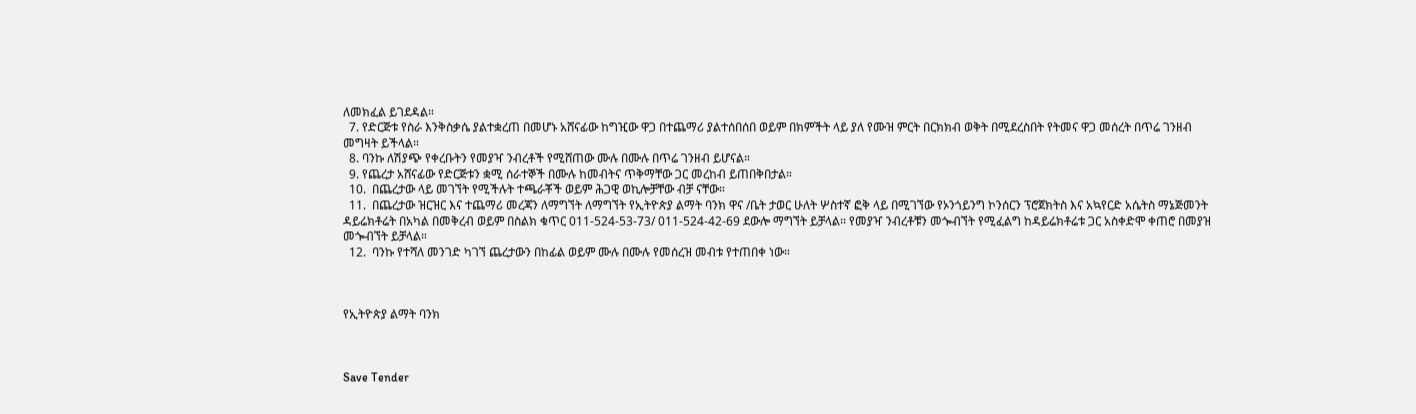ለመክፈል ይገደዳል።
  7. የድርጅቱ የስራ እንቅስቃሴ ያልተቋረጠ በመሆኑ አሸናፊው ከግዢው ዋጋ በተጨማሪ ያልተሰበሰበ ወይም በክምችት ላይ ያለ የሙዝ ምርት በርክክብ ወቅት በሚደረስበት የትመና ዋጋ መሰረት በጥሬ ገንዘብ መግዛት ይችላል።
  8. ባንኩ ለሽያጭ የቀረቡትን የመያዣ ንብረቶች የሚሸጠው ሙሉ በሙሉ በጥሬ ገንዘብ ይሆናል።
  9. የጨረታ አሸናፊው የድርጅቱን ቋሚ ሰራተኞች በሙሉ ከመብትና ጥቅማቸው ጋር መረከብ ይጠበቅበታል።
  10.  በጨረታው ላይ መገኘት የሚችሉት ተጫራቾች ወይም ሕጋዊ ወኪሎቻቸው ብቻ ናቸው።
  11.  በጨረታው ዝርዝር እና ተጨማሪ መረጃን ለማግኘት ለማግኘት የኢትዮጵያ ልማት ባንክ ዋና /ቤት ታወር ሁለት ሦስተኛ ፎቅ ላይ በሚገኘው የኦንጎይንግ ኮንሰርን ፕሮጀክትስ እና አኳየርድ አሴትስ ማኔጅመንት ዳይሬክቶሬት በአካል በመቅረብ ወይም በስልክ ቁጥር 011-524-53-73/ 011-524-42-69 ደውሎ ማግኘት ይቻላል፡፡ የመያዣ ንብረቶቹን መጐብኘት የሚፈልግ ከዳይሬክቶሬቱ ጋር አስቀድሞ ቀጠሮ በመያዝ መጐብኘት ይቻላል።
  12.  ባንኩ የተሻለ መንገድ ካገኘ ጨረታውን በከፊል ወይም ሙሉ በሙሉ የመሰረዝ መብቱ የተጠበቀ ነው።



የኢትዮጵያ ልማት ባንክ



Save Tender